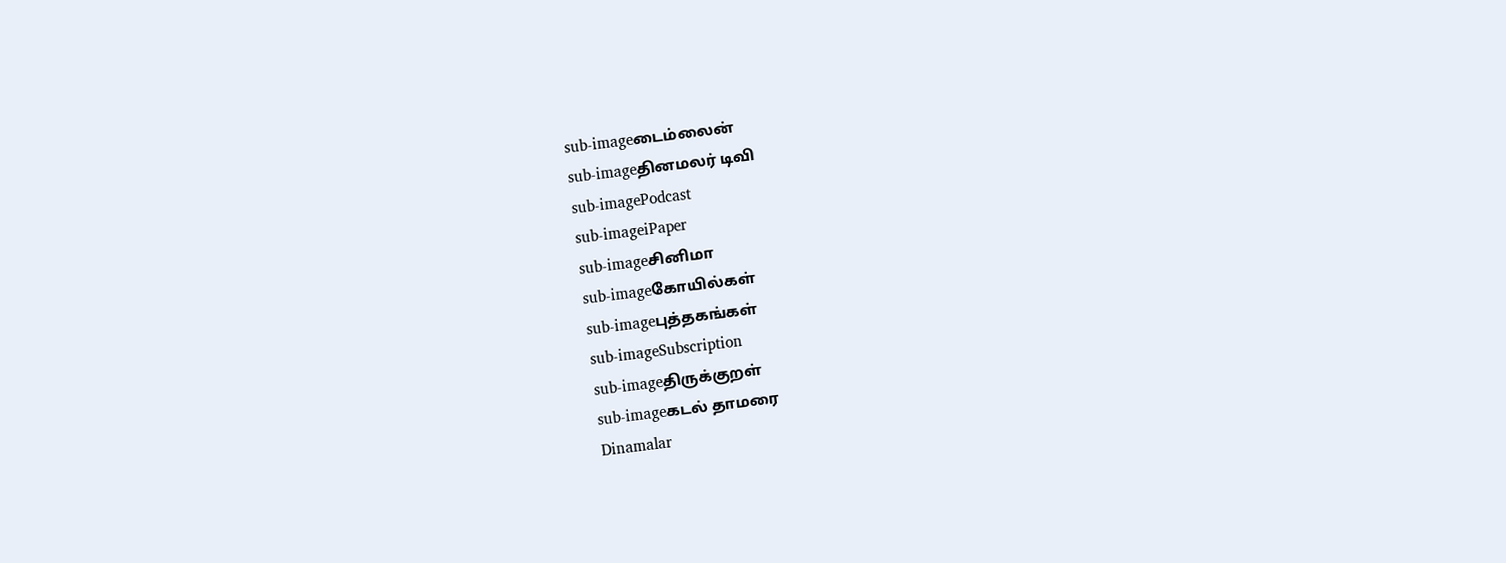sub-imageடைம்லைன்
sub-imageதினமலர் டிவி
sub-imagePodcast
sub-imageiPaper
sub-imageசினிமா
sub-imageகோயில்கள்
sub-imageபுத்தகங்கள்
sub-imageSubscription
sub-imageதிருக்குறள்
sub-imageகடல் தாமரை
Dinamalar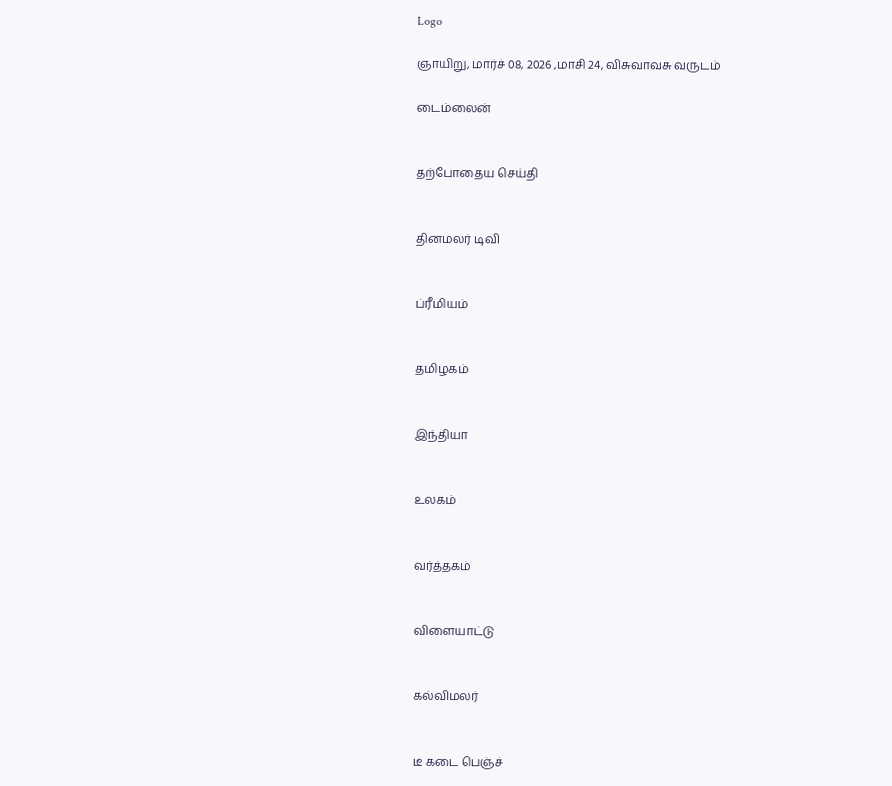Logo

ஞாயிறு, மார்ச் 08, 2026 ,மாசி 24, விசுவாவசு வருடம்

டைம்லைன்


தற்போதைய செய்தி


தினமலர் டிவி


ப்ரீமியம்


தமிழகம்


இந்தியா


உலகம்


வர்த்தகம்


விளையாட்டு


கல்விமலர்


டீ கடை பெஞ்ச்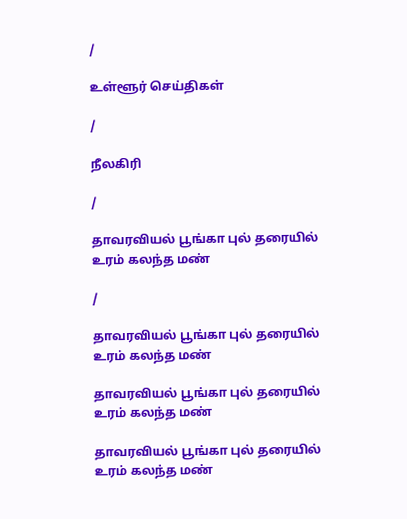/

உள்ளூர் செய்திகள்

/

நீலகிரி

/

தாவரவியல் பூங்கா புல் தரையில் உரம் கலந்த மண்

/

தாவரவியல் பூங்கா புல் தரையில் உரம் கலந்த மண்

தாவரவியல் பூங்கா புல் தரையில் உரம் கலந்த மண்

தாவரவியல் பூங்கா புல் தரையில் உரம் கலந்த மண்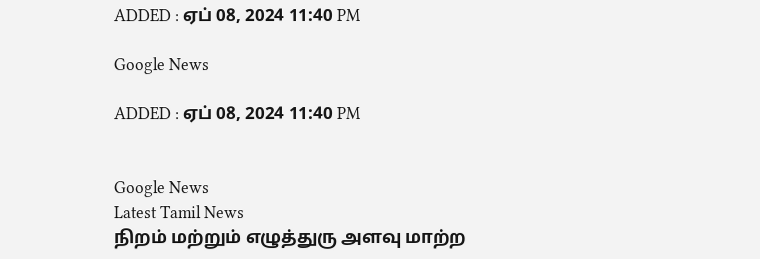ADDED : ஏப் 08, 2024 11:40 PM

Google News

ADDED : ஏப் 08, 2024 11:40 PM


Google News
Latest Tamil News
நிறம் மற்றும் எழுத்துரு அளவு மாற்ற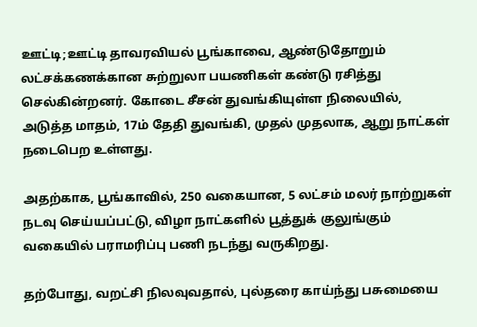ஊட்டி;ஊட்டி தாவரவியல் பூங்காவை, ஆண்டுதோறும் லட்சக்கணக்கான சுற்றுலா பயணிகள் கண்டு ரசித்து செல்கின்றனர். கோடை சீசன் துவங்கியுள்ள நிலையில், அடுத்த மாதம், 17ம் தேதி துவங்கி, முதல் முதலாக, ஆறு நாட்கள் நடைபெற உள்ளது.

அதற்காக, பூங்காவில், 250 வகையான, 5 லட்சம் மலர் நாற்றுகள் நடவு செய்யப்பட்டு, விழா நாட்களில் பூத்துக் குலுங்கும் வகையில் பராமரிப்பு பணி நடந்து வருகிறது.

தற்போது, வறட்சி நிலவுவதால், புல்தரை காய்ந்து பசுமையை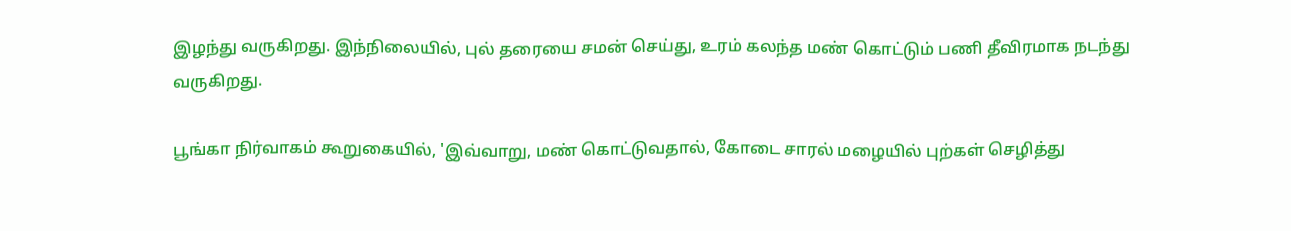இழந்து வருகிறது. இந்நிலையில், புல் தரையை சமன் செய்து, உரம் கலந்த மண் கொட்டும் பணி தீவிரமாக நடந்து வருகிறது.

பூங்கா நிர்வாகம் கூறுகையில், 'இவ்வாறு, மண் கொட்டுவதால், கோடை சாரல் மழையில் புற்கள் செழித்து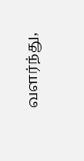வளர்ந்து,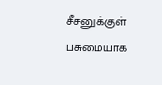சீசனுக்குள் பசுமையாக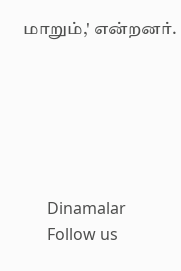மாறும்,' என்றனர்.






      Dinamalar
      Follow us